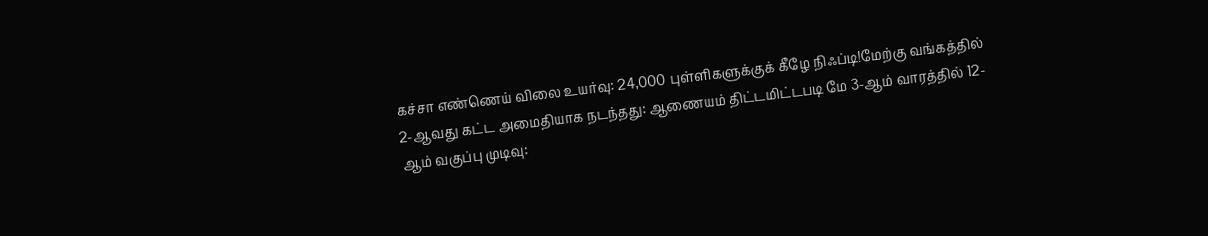கச்சா எண்ணெய் விலை உயர்வு: 24,000 புள்ளிகளுக்குக் கீழே நிஃப்டி!மேற்கு வங்கத்தில் 2-ஆவது கட்ட அமைதியாக நடந்தது: ஆணையம் திட்டமிட்டபடி மே 3-ஆம் வாரத்தில் 12-ஆம் வகுப்பு முடிவு: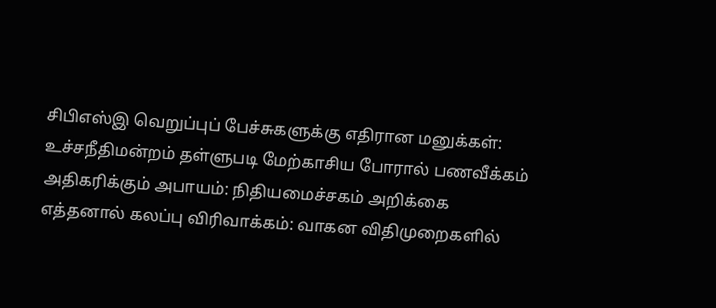சிபிஎஸ்இ வெறுப்புப் பேச்சுகளுக்கு எதிரான மனுக்கள்: உச்சநீதிமன்றம் தள்ளுபடி மேற்காசிய போரால் பணவீக்கம் அதிகரிக்கும் அபாயம்: நிதியமைச்சகம் அறிக்கை எத்தனால் கலப்பு விரிவாக்கம்: வாகன விதிமுறைகளில்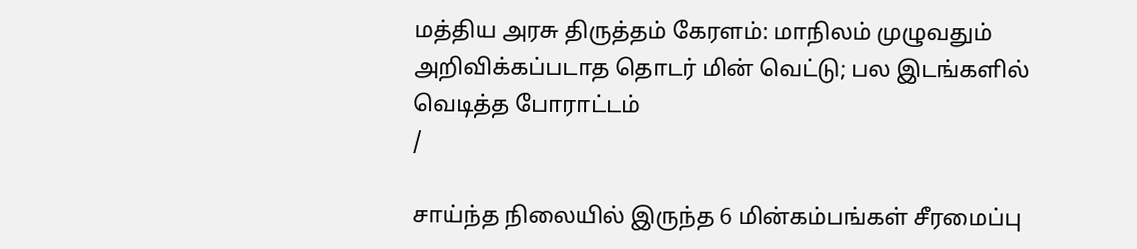மத்திய அரசு திருத்தம் கேரளம்: மாநிலம் முழுவதும் அறிவிக்கப்படாத தொடர் மின் வெட்டு; பல இடங்களில் வெடித்த போராட்டம்
/

சாய்ந்த நிலையில் இருந்த 6 மின்கம்பங்கள் சீரமைப்பு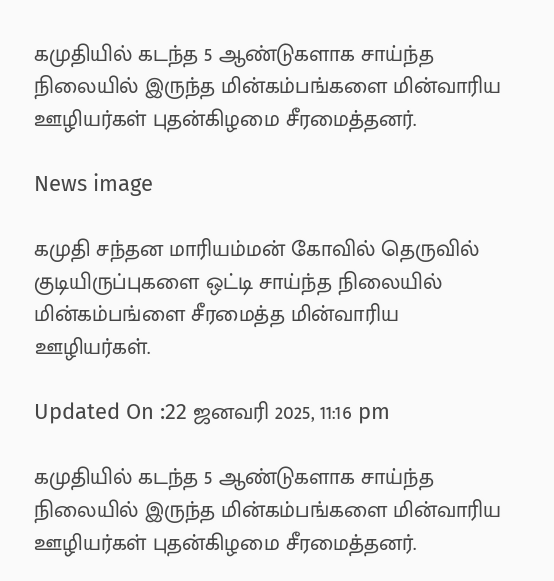கமுதியில் கடந்த 5 ஆண்டுகளாக சாய்ந்த நிலையில் இருந்த மின்கம்பங்களை மின்வாரிய ஊழியர்கள் புதன்கிழமை சீரமைத்தனர்.

News image

கமுதி சந்தன மாரியம்மன் கோவில் தெருவில் குடியிருப்புகளை ஒட்டி சாய்ந்த நிலையில் மின்கம்பங்ளை சீரமைத்த மின்வாரிய ஊழியர்கள்.

Updated On :22 ஜனவரி 2025, 11:16 pm

கமுதியில் கடந்த 5 ஆண்டுகளாக சாய்ந்த நிலையில் இருந்த மின்கம்பங்களை மின்வாரிய ஊழியர்கள் புதன்கிழமை சீரமைத்தனர்.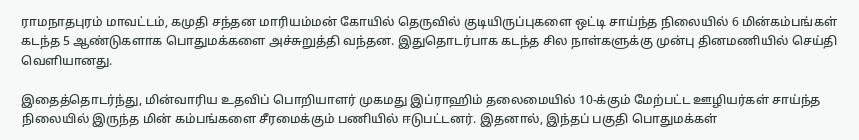ராமநாதபுரம் மாவட்டம், கமுதி சந்தன மாரியம்மன் கோயில் தெருவில் குடியிருப்புகளை ஒட்டி சாய்ந்த நிலையில் 6 மின்கம்பங்கள் கடந்த 5 ஆண்டுகளாக பொதுமக்களை அச்சுறுத்தி வந்தன. இதுதொடர்பாக கடந்த சில நாள்களுக்கு முன்பு தினமணியில் செய்தி வெளியானது.

இதைத்தொடர்ந்து, மின்வாரிய உதவிப் பொறியாளர் முகமது இப்ராஹிம் தலைமையில் 10-க்கும் மேற்பட்ட ஊழியர்கள் சாய்ந்த நிலையில் இருந்த மின் கம்பங்களை சீரமைக்கும் பணியில் ஈடுபட்டனர். இதனால், இந்தப் பகுதி பொதுமக்கள்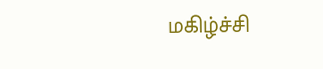மகிழ்ச்சி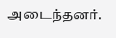அடைந்தனர்.